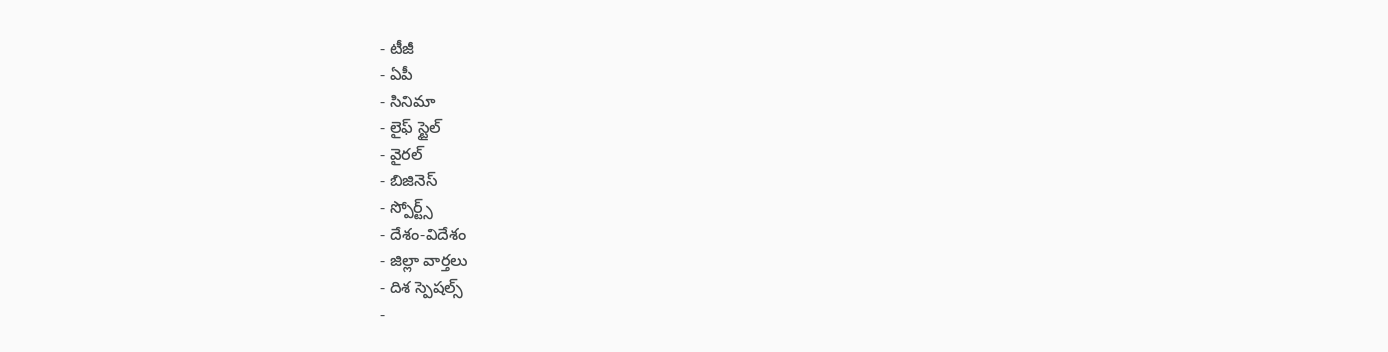- టీజీ
- ఏపీ
- సినిమా
- లైఫ్ స్టైల్
- వైరల్
- బిజినెస్
- స్పోర్ట్స్
- దేశం-విదేశం
- జిల్లా వార్తలు
- దిశ స్పెషల్స్
-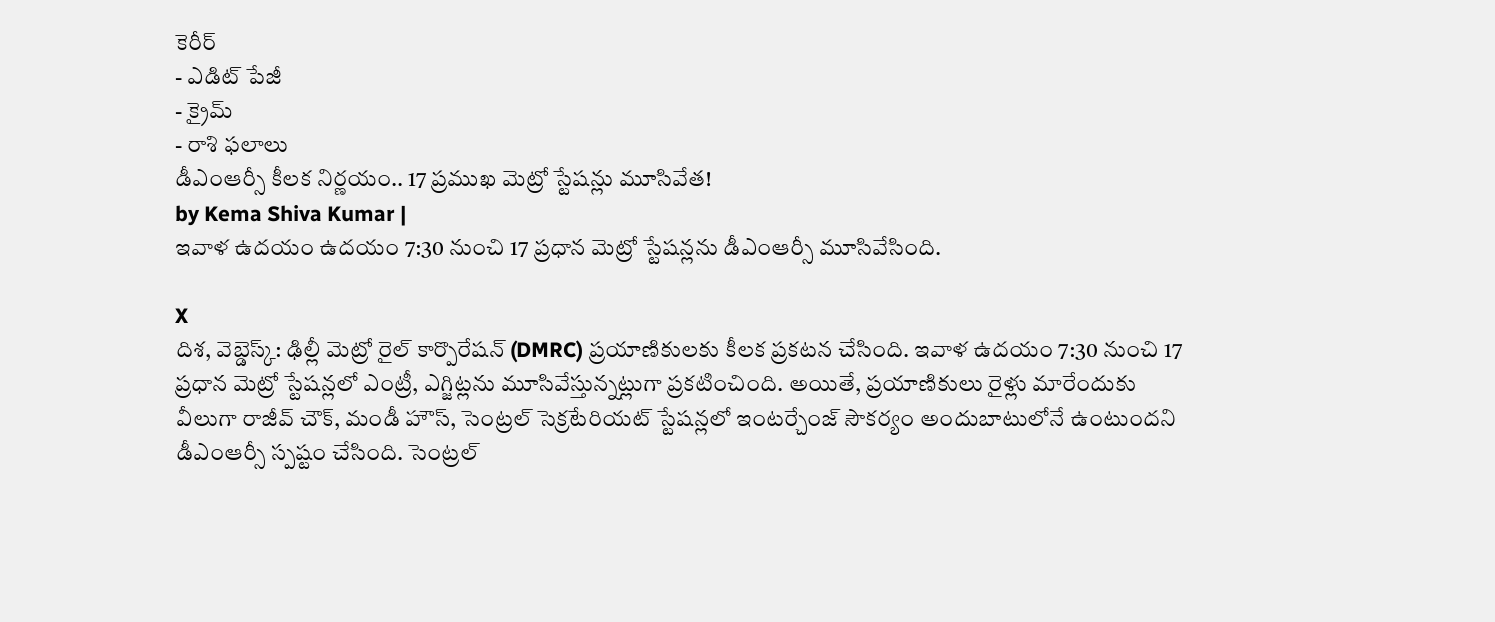కెరీర్
- ఎడిట్ పేజీ
- క్రైమ్
- రాశి ఫలాలు
డీఎంఆర్సీ కీలక నిర్ణయం.. 17 ప్రముఖ మెట్రో స్టేషన్లు మూసివేత!
by Kema Shiva Kumar |
ఇవాళ ఉదయం ఉదయం 7:30 నుంచి 17 ప్రధాన మెట్రో స్టేషన్లను డీఎంఆర్సీ మూసివేసింది.

X
దిశ, వెబ్డెస్క్: ఢిల్లీ మెట్రో రైల్ కార్పొరేషన్ (DMRC) ప్రయాణికులకు కీలక ప్రకటన చేసింది. ఇవాళ ఉదయం 7:30 నుంచి 17 ప్రధాన మెట్రో స్టేషన్లలో ఎంట్రీ, ఎగ్జిట్లను మూసివేస్తున్నట్లుగా ప్రకటించింది. అయితే, ప్రయాణికులు రైళ్లు మారేందుకు వీలుగా రాజీవ్ చౌక్, మండీ హౌస్, సెంట్రల్ సెక్రటేరియట్ స్టేషన్లలో ఇంటర్చేంజ్ సౌకర్యం అందుబాటులోనే ఉంటుందని డీఎంఆర్సీ స్పష్టం చేసింది. సెంట్రల్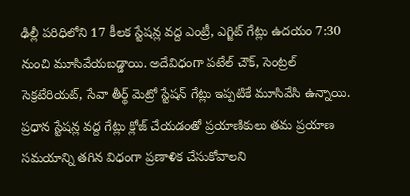ఢిల్లీ పరిధిలోని 17 కీలక స్టేషన్ల వద్ద ఎంట్రీ, ఎగ్జిట్ గేట్లు ఉదయం 7:30 నుంచి మూసివేయబడ్డాయి. అదేవిధంగా పటేల్ చౌక్, సెంట్రల్ సెక్రటేరియట్, సేవా తీర్థ్ మెట్రో స్టేషన్ గేట్లు ఇప్పటికే మూసివేసి ఉన్నాయి. ప్రధాన స్టేషన్ల వద్ద గేట్లు క్లోజ్ చేయడంతో ప్రయాణికులు తమ ప్రయాణ సమయాన్ని తగిన విధంగా ప్రణాళిక చేసుకోవాలని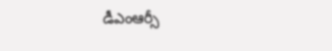డీఎంఆర్సీ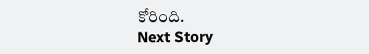కోరింది.
Next Story